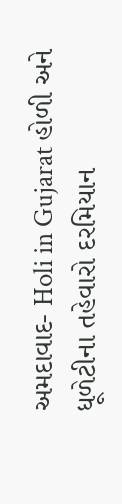અમદાવાદ- Holi in Gujarat હોળી અને ધૂળેટીના તહેવારો દરમિયાન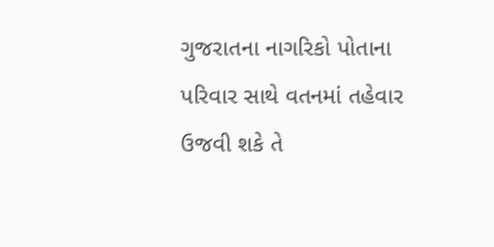ગુજરાતના નાગરિકો પોતાના પરિવાર સાથે વતનમાં તહેવાર ઉજવી શકે તે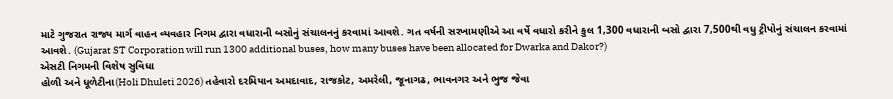માટે ગુજરાત રાજ્ય માર્ગ વાહન વ્યવહાર નિગમ દ્વારા વધારાની બસોનું સંચાલનનું કરવામાં આવશે. ગત વર્ષની સરખામણીએ આ વર્ષે વધારો કરીને કુલ 1,300 વધારાની બસો દ્વારા 7,500થી વધુ ટ્રીપોનું સંચાલન કરવામાં આવશે. (Gujarat ST Corporation will run 1300 additional buses, how many buses have been allocated for Dwarka and Dakor?)
એસટી નિગમની વિશેષ સુવિધા
હોળી અને ધૂળેટીના(Holi Dhuleti 2026) તહેવારો દરમિયાન અમદાવાદ, રાજકોટ, અમરેલી, જૂનાગઢ, ભાવનગર અને ભુજ જેવા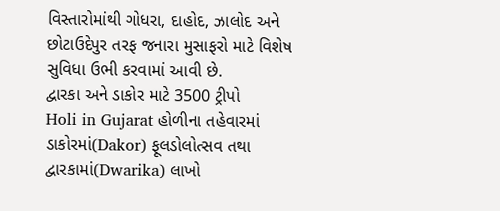વિસ્તારોમાંથી ગોધરા, દાહોદ, ઝાલોદ અને છોટાઉદેપુર તરફ જનારા મુસાફરો માટે વિશેષ સુવિધા ઉભી કરવામાં આવી છે.
દ્વારકા અને ડાકોર માટે 3500 ટ્રીપો
Holi in Gujarat હોળીના તહેવારમાં ડાકોરમાં(Dakor) ફૂલડોલોત્સવ તથા દ્વારકામાં(Dwarika) લાખો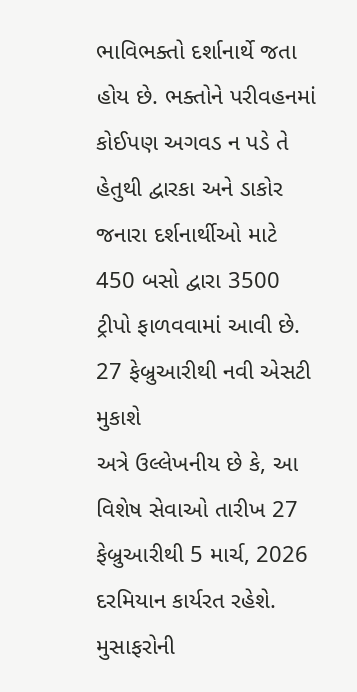ભાવિભક્તો દર્શાનાર્થે જતા હોય છે. ભક્તોને પરીવહનમાં કોઈપણ અગવડ ન પડે તે હેતુથી દ્વારકા અને ડાકોર જનારા દર્શનાર્થીઓ માટે 450 બસો દ્વારા 3500 ટ્રીપો ફાળવવામાં આવી છે.
27 ફેબ્રુઆરીથી નવી એસટી મુકાશે
અત્રે ઉલ્લેખનીય છે કે, આ વિશેષ સેવાઓ તારીખ 27 ફેબ્રુઆરીથી 5 માર્ચ, 2026 દરમિયાન કાર્યરત રહેશે. મુસાફરોની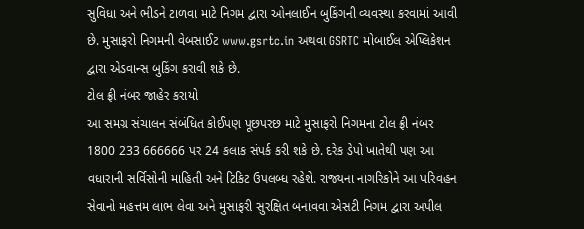સુવિધા અને ભીડને ટાળવા માટે નિગમ દ્વારા ઓનલાઈન બુકિંગની વ્યવસ્થા કરવામાં આવી છે. મુસાફરો નિગમની વેબસાઈટ www.gsrtc.in અથવા GSRTC મોબાઈલ એપ્લિકેશન દ્વારા એડવાન્સ બુકિંગ કરાવી શકે છે.
ટોલ ફ્રી નંબર જાહેર કરાયો
આ સમગ્ર સંચાલન સંબંધિત કોઈપણ પૂછપરછ માટે મુસાફરો નિગમના ટોલ ફ્રી નંબર 1800 233 666666 પર 24 કલાક સંપર્ક કરી શકે છે. દરેક ડેપો ખાતેથી પણ આ વધારાની સર્વિસોની માહિતી અને ટિકિટ ઉપલબ્ધ રહેશે. રાજ્યના નાગરિકોને આ પરિવહન સેવાનો મહત્તમ લાભ લેવા અને મુસાફરી સુરક્ષિત બનાવવા એસટી નિગમ દ્વારા અપીલ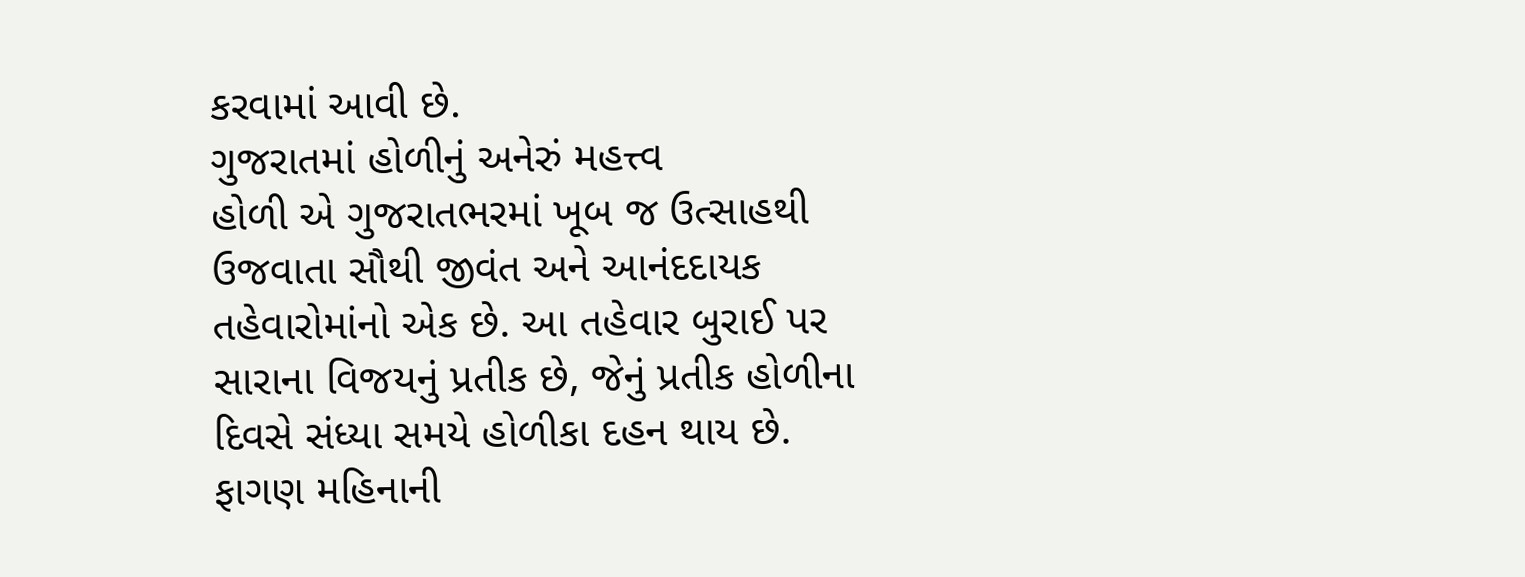કરવામાં આવી છે.
ગુજરાતમાં હોળીનું અનેરું મહત્ત્વ
હોળી એ ગુજરાતભરમાં ખૂબ જ ઉત્સાહથી ઉજવાતા સૌથી જીવંત અને આનંદદાયક તહેવારોમાંનો એક છે. આ તહેવાર બુરાઈ પર સારાના વિજયનું પ્રતીક છે, જેનું પ્રતીક હોળીના દિવસે સંધ્યા સમયે હોળીકા દહન થાય છે. ફાગણ મહિનાની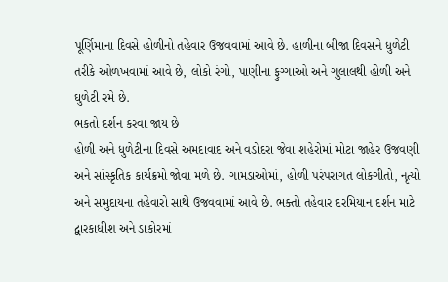પૂર્ણિમાના દિવસે હોળીનો તહેવાર ઉજવવામાં આવે છે. હાળીના બીજા દિવસને ધુળેટી તરીકે ઓળખવામાં આવે છે, લોકો રંગો, પાણીના ફુગ્ગાઓ અને ગુલાલથી હોળી અને ઘુળેટી રમે છે.
ભકતો દર્શન કરવા જાય છે
હોળી અને ધુળેટીના દિવસે અમદાવાદ અને વડોદરા જેવા શહેરોમાં મોટા જાહેર ઉજવણી અને સાંસ્કૃતિક કાર્યક્રમો જોવા મળે છે. ગામડાઓમાં, હોળી પરંપરાગત લોકગીતો, નૃત્યો અને સમુદાયના તહેવારો સાથે ઉજવવામાં આવે છે. ભક્તો તહેવાર દરમિયાન દર્શન માટે દ્વારકાધીશ અને ડાકોરમાં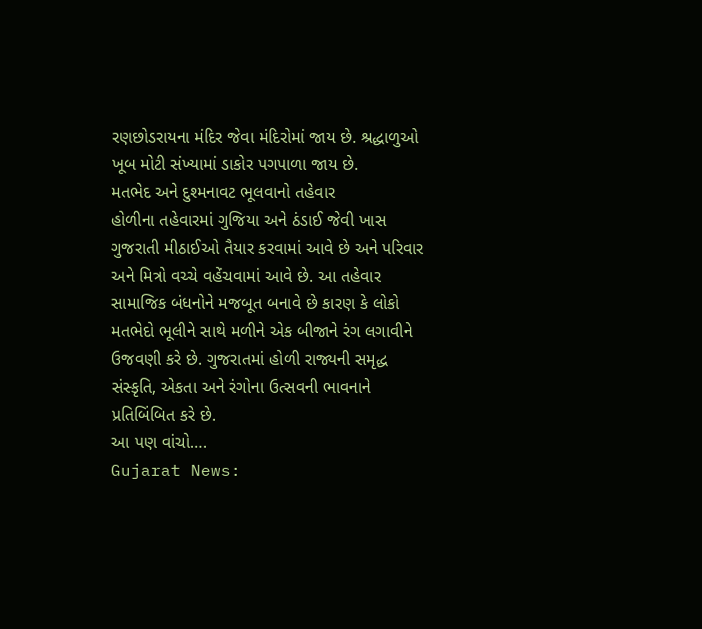રણછોડરાયના મંદિર જેવા મંદિરોમાં જાય છે. શ્રદ્ધાળુઓ ખૂબ મોટી સંખ્યામાં ડાકોર પગપાળા જાય છે.
મતભેદ અને દુશ્મનાવટ ભૂલવાનો તહેવાર
હોળીના તહેવારમાં ગુજિયા અને ઠંડાઈ જેવી ખાસ ગુજરાતી મીઠાઈઓ તૈયાર કરવામાં આવે છે અને પરિવાર અને મિત્રો વચ્ચે વહેંચવામાં આવે છે. આ તહેવાર સામાજિક બંધનોને મજબૂત બનાવે છે કારણ કે લોકો મતભેદો ભૂલીને સાથે મળીને એક બીજાને રંગ લગાવીને ઉજવણી કરે છે. ગુજરાતમાં હોળી રાજ્યની સમૃદ્ધ સંસ્કૃતિ, એકતા અને રંગોના ઉત્સવની ભાવનાને પ્રતિબિંબિત કરે છે.
આ પણ વાંચો….
Gujarat News: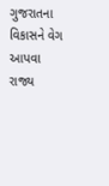ગુજરાતના વિકાસને વેગ આપવા રાજ્ય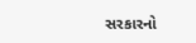સરકારનો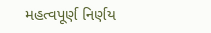મહત્વપૂર્ણ નિર્ણય